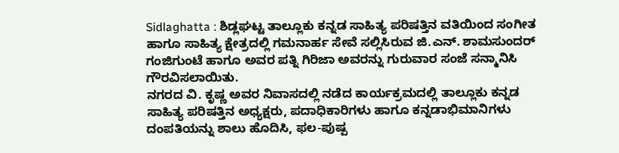Sidlaghatta : ಶಿಡ್ಲಘಟ್ಟ ತಾಲ್ಲೂಕು ಕನ್ನಡ ಸಾಹಿತ್ಯ ಪರಿಷತ್ತಿನ ವತಿಯಿಂದ ಸಂಗೀತ ಹಾಗೂ ಸಾಹಿತ್ಯ ಕ್ಷೇತ್ರದಲ್ಲಿ ಗಮನಾರ್ಹ ಸೇವೆ ಸಲ್ಲಿಸಿರುವ ಜಿ.ಎನ್. ಶಾಮಸುಂದರ್ ಗಂಜಿಗುಂಟೆ ಹಾಗೂ ಅವರ ಪತ್ನಿ ಗಿರಿಜಾ ಅವರನ್ನು ಗುರುವಾರ ಸಂಜೆ ಸನ್ಮಾನಿಸಿ ಗೌರವಿಸಲಾಯಿತು.
ನಗರದ ವಿ. ಕೃಷ್ಣ ಅವರ ನಿವಾಸದಲ್ಲಿ ನಡೆದ ಕಾರ್ಯಕ್ರಮದಲ್ಲಿ ತಾಲ್ಲೂಕು ಕನ್ನಡ ಸಾಹಿತ್ಯ ಪರಿಷತ್ತಿನ ಅಧ್ಯಕ್ಷರು, ಪದಾಧಿಕಾರಿಗಳು ಹಾಗೂ ಕನ್ನಡಾಭಿಮಾನಿಗಳು ದಂಪತಿಯನ್ನು ಶಾಲು ಹೊದಿಸಿ, ಫಲ-ಪುಷ್ಪ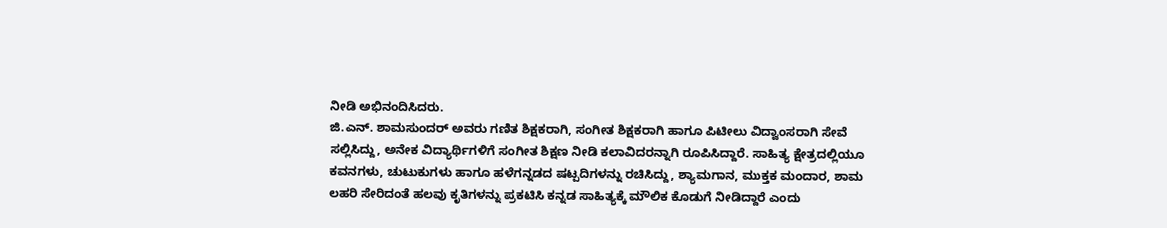ನೀಡಿ ಅಭಿನಂದಿಸಿದರು.
ಜಿ.ಎನ್. ಶಾಮಸುಂದರ್ ಅವರು ಗಣಿತ ಶಿಕ್ಷಕರಾಗಿ, ಸಂಗೀತ ಶಿಕ್ಷಕರಾಗಿ ಹಾಗೂ ಪಿಟೀಲು ವಿದ್ವಾಂಸರಾಗಿ ಸೇವೆ ಸಲ್ಲಿಸಿದ್ದು, ಅನೇಕ ವಿದ್ಯಾರ್ಥಿಗಳಿಗೆ ಸಂಗೀತ ಶಿಕ್ಷಣ ನೀಡಿ ಕಲಾವಿದರನ್ನಾಗಿ ರೂಪಿಸಿದ್ದಾರೆ. ಸಾಹಿತ್ಯ ಕ್ಷೇತ್ರದಲ್ಲಿಯೂ ಕವನಗಳು, ಚುಟುಕುಗಳು ಹಾಗೂ ಹಳೆಗನ್ನಡದ ಷಟ್ಪದಿಗಳನ್ನು ರಚಿಸಿದ್ದು, ಶ್ಯಾಮಗಾನ, ಮುಕ್ತಕ ಮಂದಾರ, ಶಾಮ ಲಹರಿ ಸೇರಿದಂತೆ ಹಲವು ಕೃತಿಗಳನ್ನು ಪ್ರಕಟಿಸಿ ಕನ್ನಡ ಸಾಹಿತ್ಯಕ್ಕೆ ಮೌಲಿಕ ಕೊಡುಗೆ ನೀಡಿದ್ದಾರೆ ಎಂದು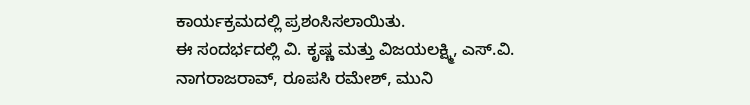ಕಾರ್ಯಕ್ರಮದಲ್ಲಿ ಪ್ರಶಂಸಿಸಲಾಯಿತು.
ಈ ಸಂದರ್ಭದಲ್ಲಿ ವಿ. ಕೃಷ್ಣ ಮತ್ತು ವಿಜಯಲಕ್ಷ್ಮಿ, ಎಸ್.ವಿ. ನಾಗರಾಜರಾವ್, ರೂಪಸಿ ರಮೇಶ್, ಮುನಿ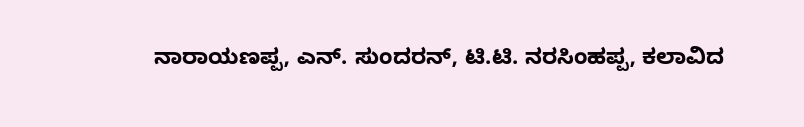ನಾರಾಯಣಪ್ಪ, ಎನ್. ಸುಂದರನ್, ಟಿ.ಟಿ. ನರಸಿಂಹಪ್ಪ, ಕಲಾವಿದ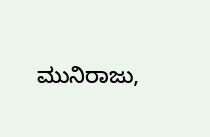ಮುನಿರಾಜು,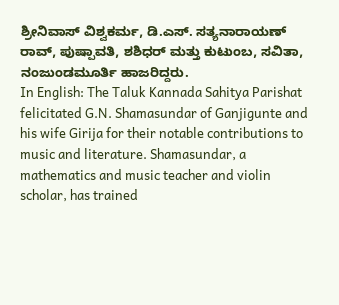ಶ್ರೀನಿವಾಸ್ ವಿಶ್ವಕರ್ಮ, ಡಿ.ಎಸ್. ಸತ್ಯನಾರಾಯಣ್ ರಾವ್, ಪುಷ್ಪಾವತಿ, ಶಶಿಧರ್ ಮತ್ತು ಕುಟುಂಬ, ಸವಿತಾ, ನಂಜುಂಡಮೂರ್ತಿ ಹಾಜರಿದ್ದರು.
In English: The Taluk Kannada Sahitya Parishat felicitated G.N. Shamasundar of Ganjigunte and his wife Girija for their notable contributions to music and literature. Shamasundar, a mathematics and music teacher and violin scholar, has trained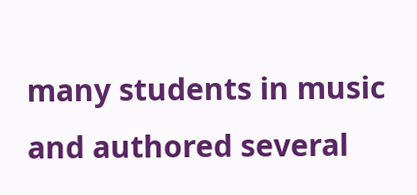many students in music and authored several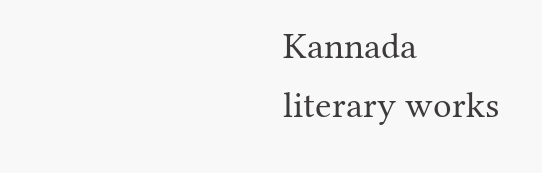Kannada literary works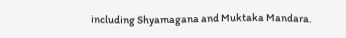including Shyamagana and Muktaka Mandara.